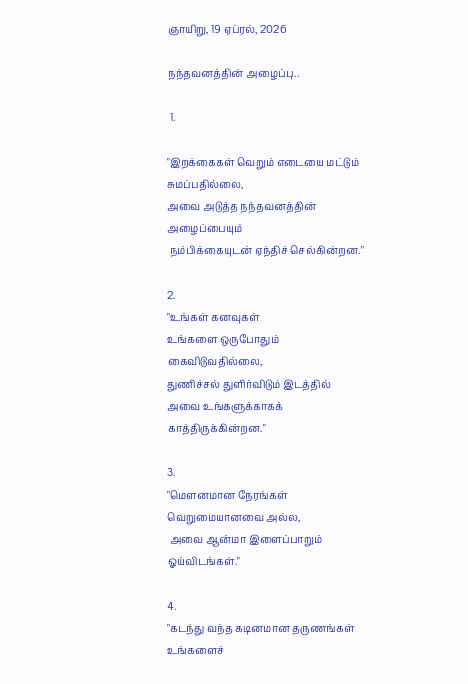ஞாயிறு, 19 ஏப்ரல், 2026

நந்தவனத்தின் அழைப்பு..

 1.

"இறக்கைகள் வெறும் எடையை மட்டும் சுமப்பதில்லை,
அவை அடுத்த நந்தவனத்தின் அழைப்பையும்
 நம்பிக்கையுடன் ஏந்திச் செல்கின்றன."

2.
"உங்கள் கனவுகள்
உங்களை ஒருபோதும் கைவிடுவதில்லை,
துணிச்சல் துளிர்விடும் இடத்தில்
அவை உங்களுக்காகக் காத்திருக்கின்றன."

3.
"மெளனமான நேரங்கள் வெறுமையானவை அல்ல,
 அவை ஆன்மா இளைப்பாறும் ஓய்விடங்கள்."

4.
"கடந்து வந்த கடினமான தருணங்கள் உங்களைச்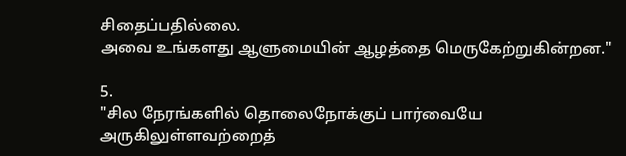சிதைப்பதில்லை.
அவை உங்களது ஆளுமையின் ஆழத்தை மெருகேற்றுகின்றன."

5.
"சில நேரங்களில் தொலைநோக்குப் பார்வையே
அருகிலுள்ளவற்றைத்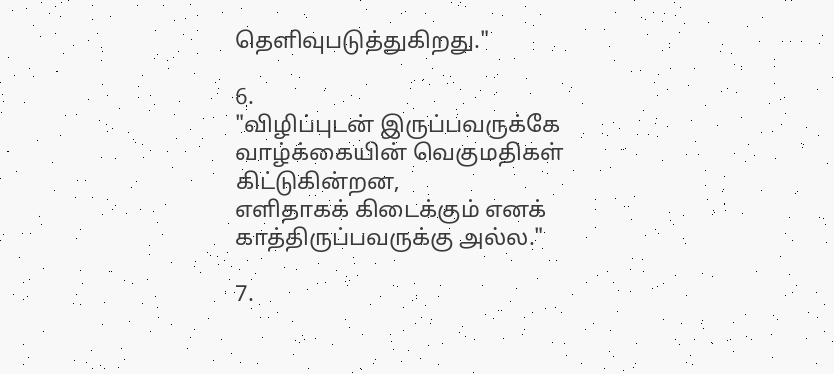தெளிவுபடுத்துகிறது."

6.
"விழிப்புடன் இருப்பவருக்கே
வாழ்க்கையின் வெகுமதிகள் கிட்டுகின்றன,
எளிதாகக் கிடைக்கும் எனக் காத்திருப்பவருக்கு அல்ல."

7.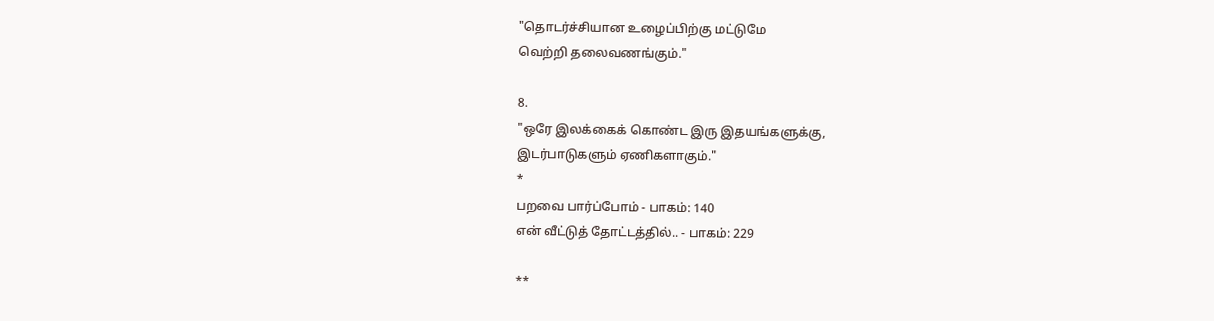"தொடர்ச்சியான உழைப்பிற்கு மட்டுமே
வெற்றி தலைவணங்கும்."

8.
"ஒரே இலக்கைக் கொண்ட இரு இதயங்களுக்கு,
இடர்பாடுகளும் ஏணிகளாகும்."
*
பறவை பார்ப்போம் - பாகம்: 140
என் வீட்டுத் தோட்டத்தில்.. - பாகம்: 229

**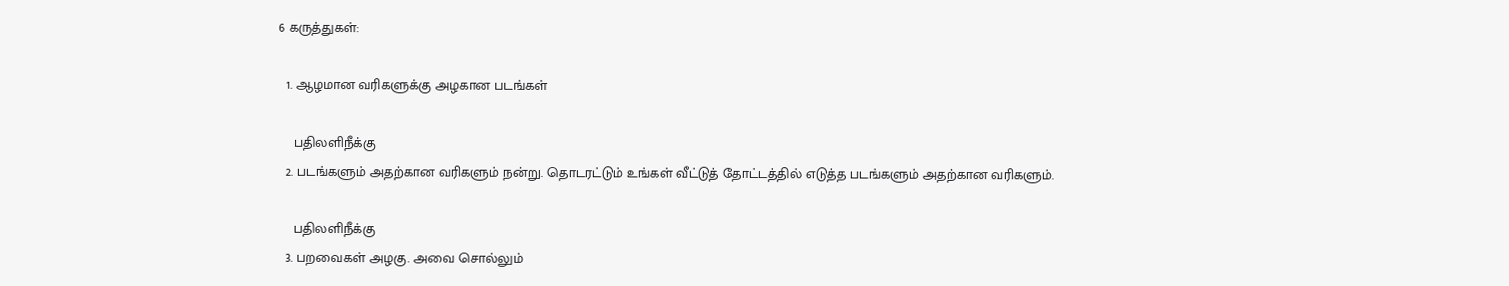6 கருத்துகள்:

  1. ஆழமான வரிகளுக்கு அழகான படங்கள்

    பதிலளிநீக்கு
  2. படங்களும் அதற்கான வரிகளும் நன்று. தொடரட்டும் உங்கள் வீட்டுத் தோட்டத்தில் எடுத்த படங்களும் அதற்கான வரிகளும்.

    பதிலளிநீக்கு
  3. பறவைகள் அழகு. அவை சொல்லும்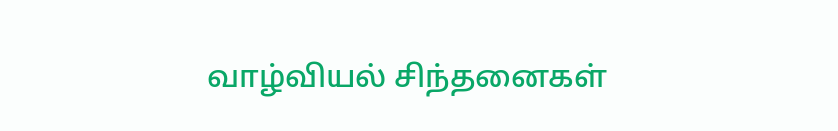வாழ்வியல் சிந்தனைகள்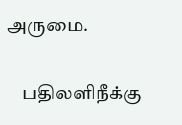அருமை.

    பதிலளிநீக்கு